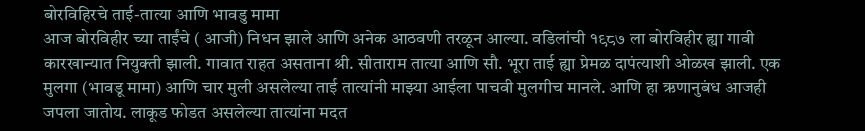बोरविहिरचे ताई-तात्या आणि भावडु मामा
आज बोरविहीर च्या ताईंचे ( आजी) निधन झाले आणि अनेक आठवणी तरळून आल्या. वडिलांची १९८७ ला बोरविहीर ह्या गावी कारखान्यात नियुक्ती झाली. गावात राहत असताना श्री. सीताराम तात्या आणि सौ. भूरा ताई ह्या प्रेमळ दापंत्याशी ओळख झाली. एक मुलगा (भावडू मामा) आणि चार मुली असलेल्या ताई तात्यांनी माझ्या आईला पाचवी मुलगीच मानले. आणि हा ऋणानुबंध आजही जपला जातोय. लाकूड फोडत असलेल्या तात्यांना मदत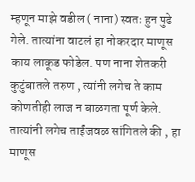म्हणून माझे वडील ( नाना) स्वतः हुन पुढे गेले. तात्यांना वाटलं हा नोकरदार माणूस काय लाकूड फोडेल. पण नाना शेतकरी कुटुंबातले तरुण , त्यांनी लगेच ते काम कोणतीही लाज न बाळगता पूर्ण केले. तात्यांनी लगेच ताईंजवळ सांगितले की , हा माणूस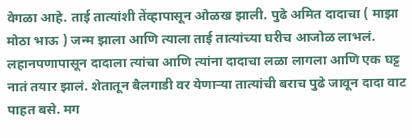वेगळा आहे. ताई तात्यांशी तेंव्हापासून ओळख झाली. पुढे अमित दादाचा ( माझा मोठा भाऊ ) जन्म झाला आणि त्याला ताई तात्यांच्या घरीच आजोळ लाभलं. लहानपणापासून दादाला त्यांचा आणि त्यांना दादाचा लळा लागला आणि एक घट्ट नातं तयार झालं. शेतातून बैलगाडी वर येणाऱ्या तात्यांची बराच पुढे जावून दादा वाट पाहत बसे. मग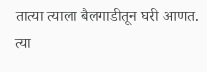तात्या त्याला बैलगाडीतून घरी आणत. त्या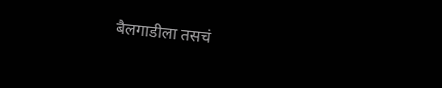बैलगाडीला तसचं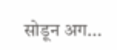सोडून अग...